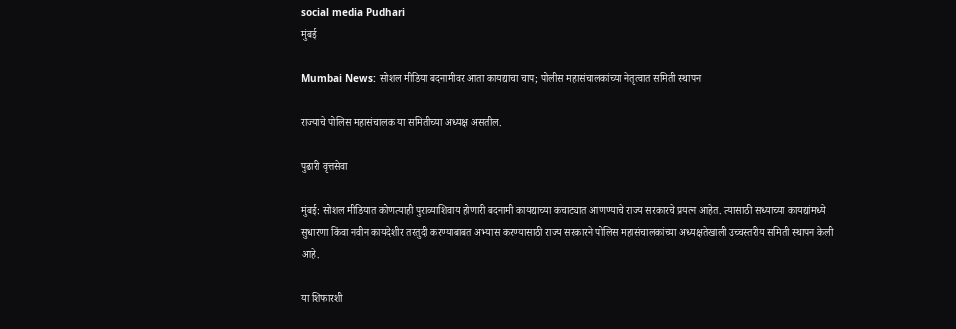social media Pudhari
मुंबई

Mumbai News: सोशल मीडिया बदनामीवर आता कायद्याचा चाप; पोलीस महासंचालकांच्या नेतृत्वात समिती स्थापन

राज्याचे पोलिस महासंचालक या समितीच्या अध्यक्ष असतील.

पुढारी वृत्तसेवा

मुंबई: सोशल मीडियात कोणत्याही पुराव्याशिवाय होणारी बदनामी कायद्याच्या कचाट्यात आणण्याचे राज्य सरकारचे प्रयत्न आहेत. त्यासाठी सध्याच्या कायद्यांमध्ये सुधारणा किंवा नवीन कायदेशीर तरतुदी करण्याबाबत अभ्यास करण्यासाठी राज्य सरकारने पोलिस महासंचालकांच्या अध्यक्षतेखाली उच्चस्तरीय समिती स्थापन केली आहे.

या शिफारशी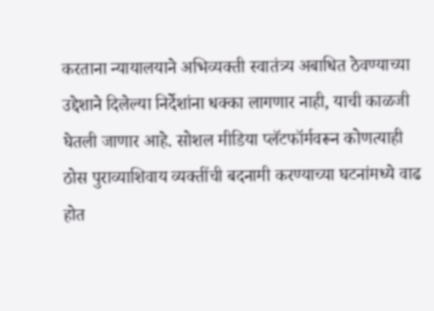करताना न्यायालयाने अभिव्यक्ती स्वातंत्र्य अबाधित ठेवण्याच्या उद्देशाने दिलेल्या निर्देशांना धक्का लागणार नाही, याची काळजी घेतली जाणार आहे. सोशल मीडिया प्लॅटफॉर्मवरून कोणत्याही ठोस पुराव्याशिवाय व्यक्तींची बदनामी करण्याच्या घटनांमध्ये वाढ होत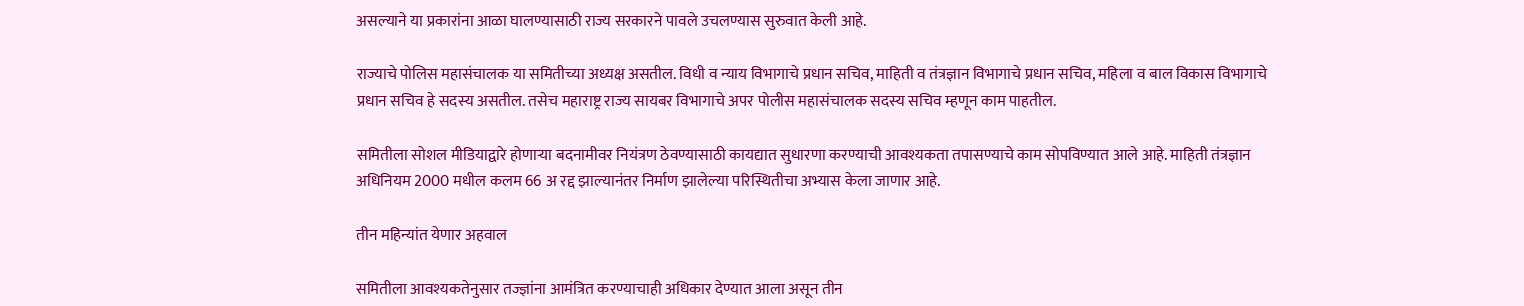असल्याने या प्रकारांना आळा घालण्यासाठी राज्य सरकारने पावले उचलण्यास सुरुवात केली आहे.

राज्याचे पोलिस महासंचालक या समितीच्या अध्यक्ष असतील. विधी व न्याय विभागाचे प्रधान सचिव, माहिती व तंत्रज्ञान विभागाचे प्रधान सचिव, महिला व बाल विकास विभागाचे प्रधान सचिव हे सदस्य असतील. तसेच महाराष्ट्र राज्य सायबर विभागाचे अपर पोलीस महासंचालक सदस्य सचिव म्हणून काम पाहतील.

समितीला सोशल मीडियाद्वारे होणाऱ्या बदनामीवर नियंत्रण ठेवण्यासाठी कायद्यात सुधारणा करण्याची आवश्यकता तपासण्याचे काम सोपविण्यात आले आहे. माहिती तंत्रज्ञान अधिनियम 2000 मधील कलम 66 अ रद्द झाल्यानंतर निर्माण झालेल्या परिस्थितीचा अभ्यास केला जाणार आहे.

तीन महिन्यांत येणार अहवाल

समितीला आवश्यकतेनुसार तज्ज्ञांना आमंत्रित करण्याचाही अधिकार देण्यात आला असून तीन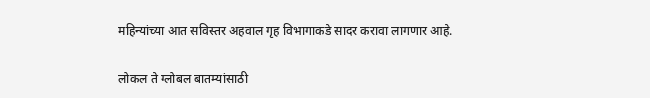महिन्यांच्या आत सविस्तर अहवाल गृह विभागाकडे सादर करावा लागणार आहे.

लोकल ते ग्लोबल बातम्यांसाठी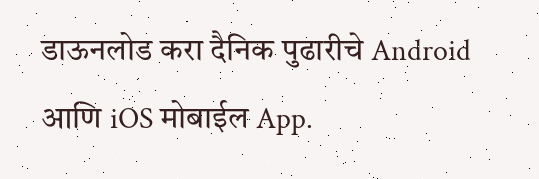डाऊनलोड करा दैनिक पुढारीचे Android आणि iOS मोबाईल App.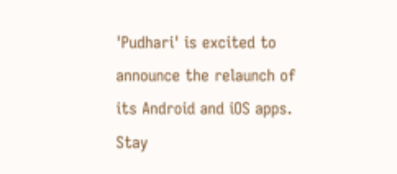'Pudhari' is excited to announce the relaunch of its Android and iOS apps. Stay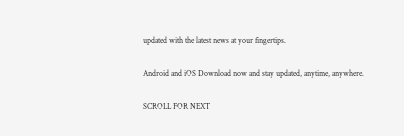updated with the latest news at your fingertips.

Android and iOS Download now and stay updated, anytime, anywhere.

SCROLL FOR NEXT